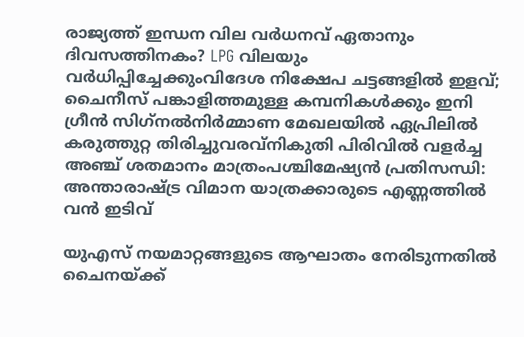രാജ്യത്ത് ഇന്ധന വില വർധനവ് ഏതാനും ദിവസത്തിനകം? LPG വിലയും വർധിപ്പിച്ചേക്കുംവിദേശ നിക്ഷേപ ചട്ടങ്ങളില്‍ ഇളവ്; ചൈനീസ് പങ്കാളിത്തമുള്ള കമ്പനികള്‍ക്കും ഇനി ഗ്രീന്‍ സിഗ്‌നല്‍നിര്‍മ്മാണ മേഖലയില്‍ ഏപ്രിലില്‍ കരുത്തുറ്റ തിരിച്ചുവരവ്നികുതി പിരിവില്‍ വളര്‍ച്ച അഞ്ച് ശതമാനം മാത്രംപശ്ചിമേഷ്യൻ പ്രതിസന്ധി: അന്താരാഷ്ട്ര വിമാന യാത്രക്കാരുടെ എണ്ണത്തിൽ വൻ ഇടിവ്

യുഎസ് നയമാറ്റങ്ങളുടെ ആഘാതം നേരിടുന്നതില്‍ ചൈനയ്ക്ക്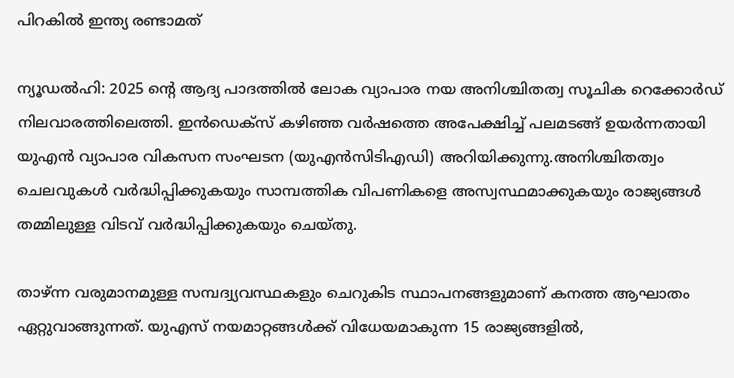പിറകില്‍ ഇന്ത്യ രണ്ടാമത്

ന്യൂഡല്‍ഹി: 2025 ന്റെ ആദ്യ പാദത്തില്‍ ലോക വ്യാപാര നയ അനിശ്ചിതത്വ സൂചിക റെക്കോര്‍ഡ് നിലവാരത്തിലെത്തി. ഇന്‍ഡെക്സ് കഴിഞ്ഞ വര്‍ഷത്തെ അപേക്ഷിച്ച് പലമടങ്ങ് ഉയര്‍ന്നതായി യുഎന്‍ വ്യാപാര വികസന സംഘടന (യുഎന്‍സിടിഎഡി) അറിയിക്കുന്നു.അനിശ്ചിതത്വം ചെലവുകള്‍ വര്‍ദ്ധിപ്പിക്കുകയും സാമ്പത്തിക വിപണികളെ അസ്വസ്ഥമാക്കുകയും രാജ്യങ്ങള്‍ തമ്മിലുള്ള വിടവ് വര്‍ദ്ധിപ്പിക്കുകയും ചെയ്തു.

താഴ്ന്ന വരുമാനമുള്ള സമ്പദ്വ്യവസ്ഥകളും ചെറുകിട സ്ഥാപനങ്ങളുമാണ് കനത്ത ആഘാതം ഏറ്റുവാങ്ങുന്നത്. യുഎസ് നയമാറ്റങ്ങള്‍ക്ക് വിധേയമാകുന്ന 15 രാജ്യങ്ങളില്‍,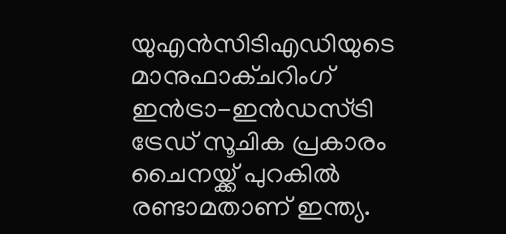യുഎന്‍സിടിഎഡിയുടെ മാനുഫാക്ചറിംഗ് ഇന്‍ട്രാ-ഇന്‍ഡസ്ട്രി ട്രേഡ് സൂചിക പ്രകാരം ചൈനയ്ക്ക് പുറകില്‍ രണ്ടാമതാണ് ഇന്ത്യ.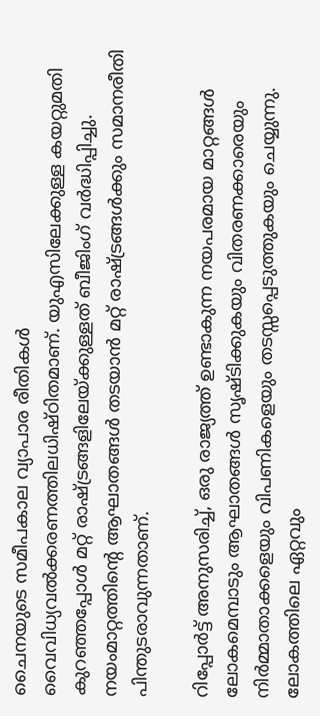ചൈനയുടെ സമീപകാല വ്യാപാര രീതികള്‍ വൈവിധ്യവല്‍ക്കരണത്തിലധിഷ്ഠിതമാണ്. യുഎസിലേക്കുള്ള കയറ്റുമതി കുറഞ്ഞപ്പോള്‍ മറ്റ് രാഷ്ട്രങ്ങളിലേയ്ക്കുള്ളത് ബീജിംഗ് വര്‍ദ്ധിപ്പിച്ചു. നയംമാറ്റത്തിന്റെ ആഘാതങ്ങള്‍ തടയാന്‍ മറ്റ് രാഷ്ട്രങ്ങള്‍ക്കും സമാനരീതി പിന്തുടരാവുന്നതാണ്.

റിപ്പോര്‍ട്ട് അനുസരിച്ച്, ഒരു രാജ്യത്ത് ഉണ്ടാകുന്ന നയപരമായ മാറ്റങ്ങള്‍ ലോകമെമ്പാടും ആഘാതങ്ങള്‍ സൃഷ്ടിക്കുകയും വിതരണക്കാരെയും നിര്‍മ്മാതാക്കളെയും വിപണികളെയും തടസ്സപ്പെടുത്തുകയും ചെയ്യുന്നു. ലോകത്തിലെ ഏറ്റവും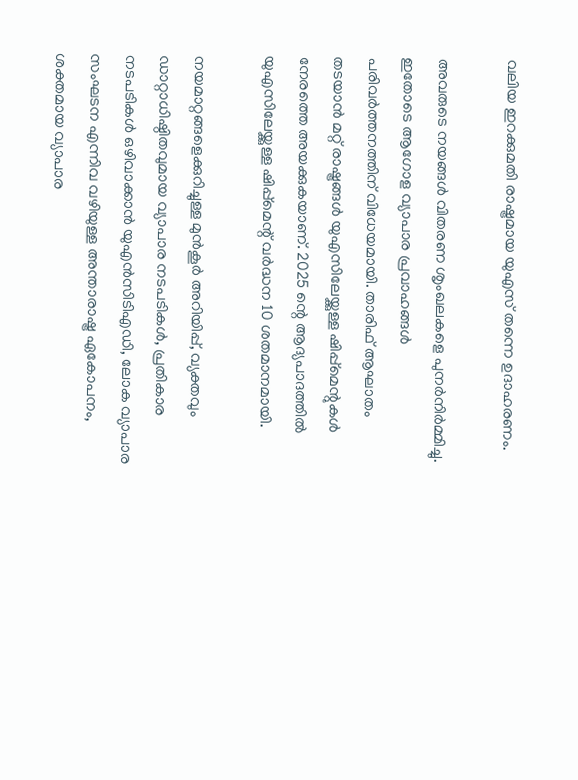വലിയ ഇറക്കുമതി രാഷ്ട്രമായ യുഎസ് തന്നെ ഉദാഹരണം.

അവരുടെ നയങ്ങള്‍ വിതരണ ശൃംഖലകളെ പുനര്‍നിര്‍മ്മിച്ചു. ഇതോടെ ആഗോള വ്യാപാര പ്രവാഹങ്ങള്‍ പരിവര്‍ത്തനത്തിന് വിധേയമായി. താരിഫ് ആഘാതം തടയാന്‍ മറ്റ് രാഷ്ട്രങ്ങള്‍ യുഎസിലേയ്ക്കുള്ള ഷിപ്പ്മെന്റുകള്‍ നേരത്തെ അയക്കുകയാണ്. 2025 ന്റെ ആദ്യപാദത്തില്‍ യുഎസിലേയ്ക്കുള്ള ഷിപ്പ്മെന്റ് വര്‍ദ്ധന 10 ശതമാനമായി.

നയമാറ്റങ്ങളെക്കുറിച്ചുള്ള മുന്‍കൂര്‍ അറിയിപ്പ്, വ്യക്തവും ഡാറ്റാധിഷ്ഠിതവുമായ വ്യാപാര നടപടികള്‍, പ്രതികാര നടപടികള്‍ ഒഴിവാക്കാന്‍ യുഎന്‍സിടിഎഡി, ലോക വ്യാപാര സംഘടന എന്നിവ വഴിയുള്ള അന്താരാഷ്ട്ര ഏകോപനം, ശക്തമായ വ്യാപാര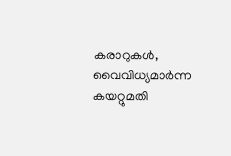കരാറുകള്‍, വൈവിധ്യമാര്‍ന്ന കയറ്റുമതി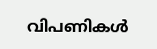വിപണികള്‍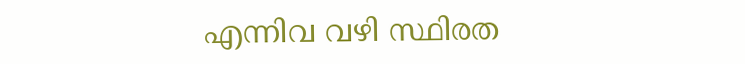എന്നിവ വഴി സ്ഥിരത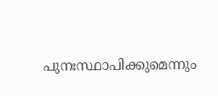പുനഃസ്ഥാപിക്കുമെന്നും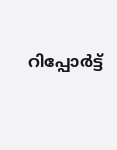റിപ്പോര്‍ട്ട്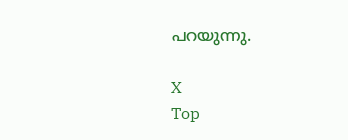പറയുന്നു.

X
Top